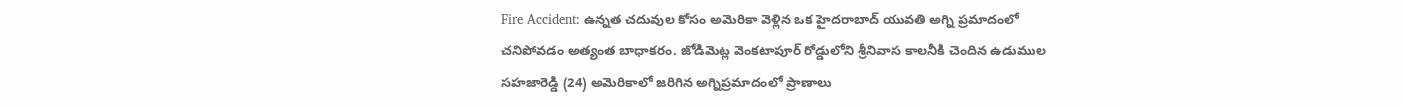Fire Accident: ఉన్నత చదువుల కోసం అమెరికా వెళ్లిన ఒక హైదరాబాద్ యువతి అగ్ని ప్రమాదంలో చనిపోవడం అత్యంత బాధాకరం. జోడిమెట్ల వెంకటాపూర్ రోడ్డులోని శ్రీనివాస కాలనీకి చెందిన ఉడుముల సహజారెడ్డి (24) అమెరికాలో జరిగిన అగ్నిప్రమాదంలో ప్రాణాలు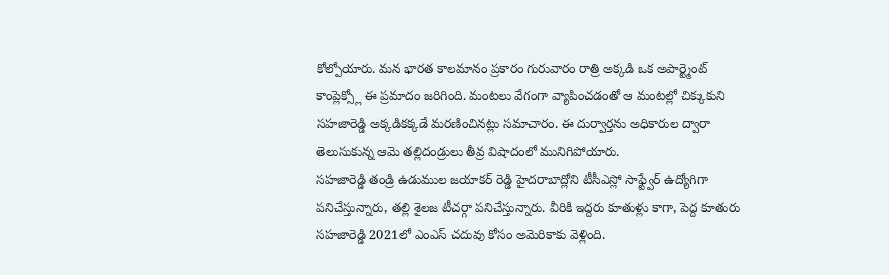కోల్పోయారు. మన భారత కాలమానం ప్రకారం గురువారం రాత్రి అక్కడి ఒక అపార్ట్మెంట్ కాంప్లెక్స్లో ఈ ప్రమాదం జరిగింది. మంటలు వేగంగా వ్యాపించడంతో ఆ మంటల్లో చిక్కుకుని సహజారెడ్డి అక్కడికక్కడే మరణించినట్లు సమాచారం. ఈ దుర్వార్తను అధికారుల ద్వారా తెలుసుకున్న ఆమె తల్లిదండ్రులు తీవ్ర విషాదంలో మునిగిపోయారు.
సహజారెడ్డి తండ్రి ఉడుముల జయాకర్ రెడ్డి హైదరాబాద్లోని టీసీఎస్లో సాఫ్ట్వేర్ ఉద్యోగిగా పనిచేస్తున్నారు, తల్లి శైలజ టీచర్గా పనిచేస్తున్నారు. వీరికి ఇద్దరు కూతుళ్లు కాగా, పెద్ద కూతురు సహజారెడ్డి 2021లో ఎంఎస్ చదువు కోసం అమెరికాకు వెళ్లింది.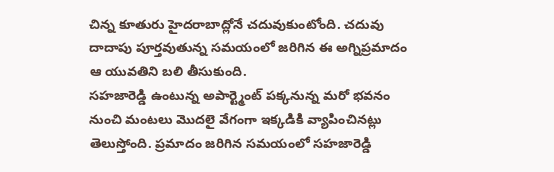చిన్న కూతురు హైదరాబాద్లోనే చదువుకుంటోంది. చదువు దాదాపు పూర్తవుతున్న సమయంలో జరిగిన ఈ అగ్నిప్రమాదం ఆ యువతిని బలి తీసుకుంది.
సహజారెడ్డి ఉంటున్న అపార్ట్మెంట్ పక్కనున్న మరో భవనం నుంచి మంటలు మొదలై వేగంగా ఇక్కడికి వ్యాపించినట్లు తెలుస్తోంది. ప్రమాదం జరిగిన సమయంలో సహజారెడ్డి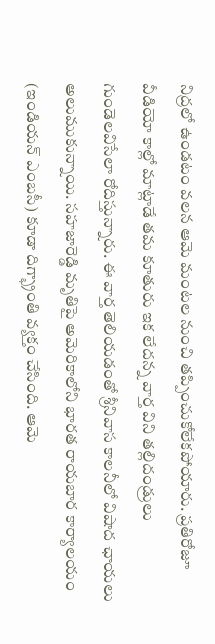నిద్రలో ఉండటం వలన ఆమె మంటల నుంచి తప్పించుకోలేకపోయారు. ప్రతిరోజూ వీడియో కాల్లో మాట్లాడే తమ కూతురు ఇక లేదన్న వార్త విని తల్లిదండ్రులు గుండెలవిసేలా రోదిస్తున్నారు. ఈ వార్త తెలియడంతో శ్రీనివాస కాలనీలో విషాద ఛాయలు అలుముకున్నాయి. సహజారెడ్డి మృతిపై అమెరికాలోని భారత రాయబార కార్యాలయం (ఇండియన్ ఎంబసీ) కూడా దిగ్భ్రాంతి వ్యక్తం చేసింది. ఆమె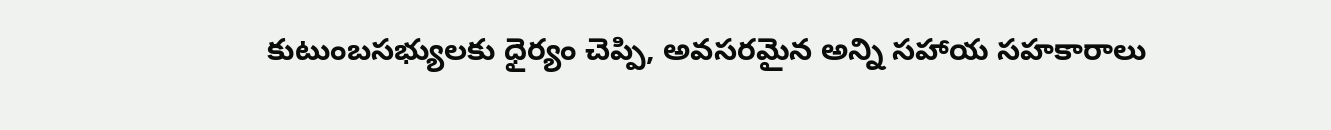కుటుంబసభ్యులకు ధైర్యం చెప్పి, అవసరమైన అన్ని సహాయ సహకారాలు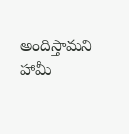అందిస్తామని హామీ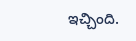ఇచ్చింది.